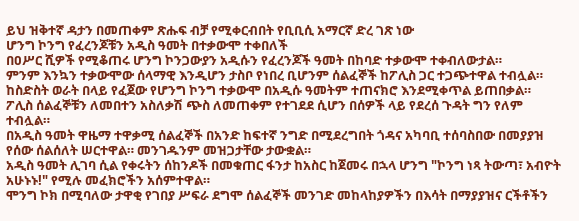ይህ ዝቅተኛ ዳታን በመጠቀም ጽሑፍ ብቻ የሚቀርብበት የቢቢሲ አማርኛ ድረ ገጽ ነው
ሆንግ ኮንግ የፈረንጆቹን አዲስ ዓመት በተቃውሞ ተቀበለች
በዐሥር ሺዎች የሚቆጠሩ ሆንግ ኮንጋውያን አዲሱን የፈረንጆች ዓመት በከባድ ተቃውሞ ተቀብለውታል።
ምንም እንኳን ተቃውሞው ሰላማዊ እንዲሆን ታስቦ የነበረ ቢሆንም ሰልፈኞች ከፖሊስ ጋር ተጋጭተዋል ተብሏል። ከስድስት ወራት በላይ የፈጀው የሆንግ ኮንግ ተቃውሞ በአዲሱ ዓመትም ተጠናክሮ እንደሚቀጥል ይጠበቃል።
ፖሊስ ሰልፈኞቹን ለመበተን አስለቃሽ ጭስ ለመጠቀም የተገደደ ሲሆን በሰዎች ላይ የደረሰ ጉዳት ግን የለም ተብሏል።
በአዲስ ዓመት ዋዜማ ተዋቃሚ ሰልፈኞች በአንድ ከፍተኛ ንግድ በሚደረግበት ጎዳና አካባቢ ተሰባስበው በመያያዝ የሰው ሰልሰለት ሠርተዋል። መንገዱንም መዝጋታቸው ታውቋል።
አዲስ ዓመት ሊገባ ሲል የቀሩትን ሰከንዶች በመቁጠር ፋንታ ከአስር ከጀመሩ በኋላ ሆንግ "ኮንግ ነጻ ትውጣ፣ አብዮት አሁኑኑ!" የሚሉ መፈክሮችን አሰምተዋል።
ሞንግ ኮክ በሚባለው ታዋቂ የገበያ ሥፍራ ደግሞ ሰልፈኞች መንገድ መከላከያዎችን በእሳት በማያያዝና ርችቶችን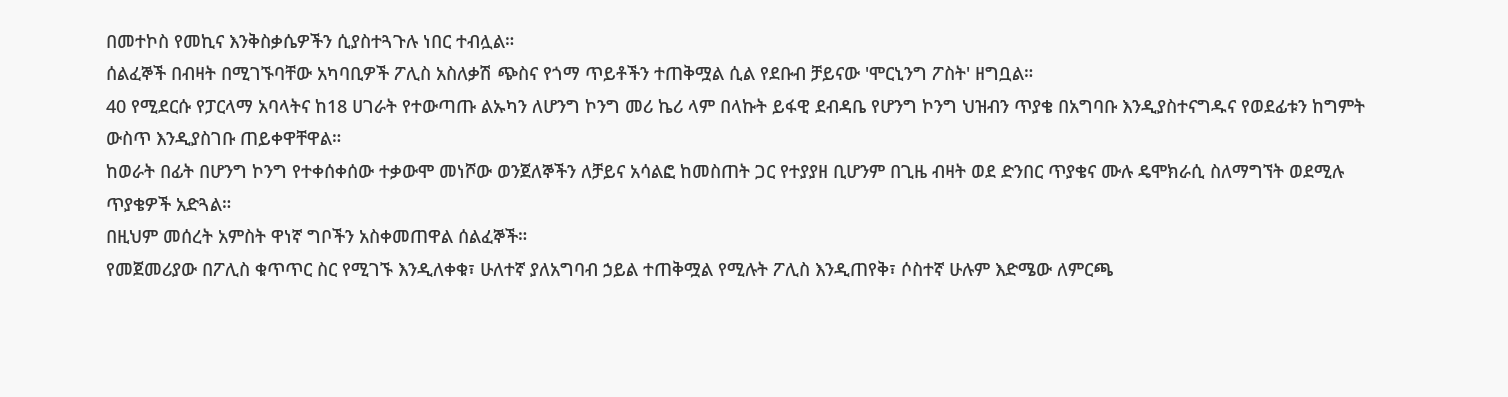በመተኮስ የመኪና እንቅስቃሴዎችን ሲያስተጓጉሉ ነበር ተብሏል።
ሰልፈኞች በብዛት በሚገኙባቸው አካባቢዎች ፖሊስ አስለቃሽ ጭስና የጎማ ጥይቶችን ተጠቅሟል ሲል የደቡብ ቻይናው 'ሞርኒንግ ፖስት' ዘግቧል።
40 የሚደርሱ የፓርላማ አባላትና ከ18 ሀገራት የተውጣጡ ልኡካን ለሆንግ ኮንግ መሪ ኬሪ ላም በላኩት ይፋዊ ደብዳቤ የሆንግ ኮንግ ህዝብን ጥያቄ በአግባቡ እንዲያስተናግዱና የወደፊቱን ከግምት ውስጥ እንዲያስገቡ ጠይቀዋቸዋል።
ከወራት በፊት በሆንግ ኮንግ የተቀሰቀሰው ተቃውሞ መነሾው ወንጀለኞችን ለቻይና አሳልፎ ከመስጠት ጋር የተያያዘ ቢሆንም በጊዜ ብዛት ወደ ድንበር ጥያቄና ሙሉ ዴሞክራሲ ስለማግኘት ወደሚሉ ጥያቄዎች አድጓል።
በዚህም መሰረት አምስት ዋነኛ ግቦችን አስቀመጠዋል ሰልፈኞች።
የመጀመሪያው በፖሊስ ቁጥጥር ስር የሚገኙ እንዲለቀቁ፣ ሁለተኛ ያለአግባብ ኃይል ተጠቅሟል የሚሉት ፖሊስ እንዲጠየቅ፣ ሶስተኛ ሁሉም እድሜው ለምርጫ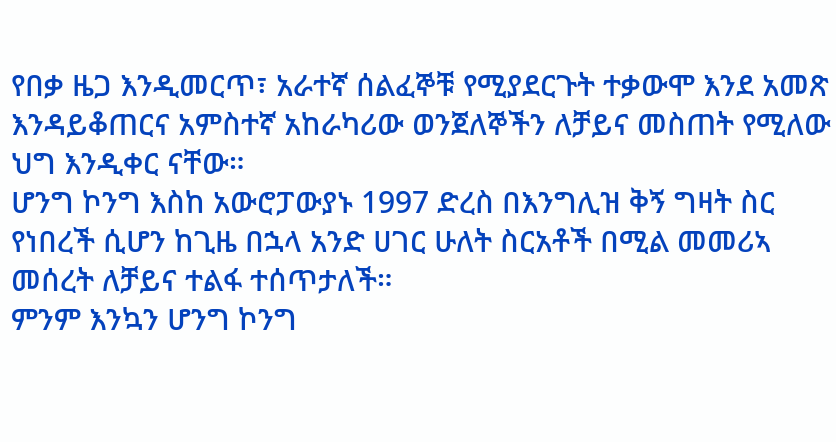የበቃ ዜጋ እንዲመርጥ፣ አራተኛ ሰልፈኞቹ የሚያደርጉት ተቃውሞ እንደ አመጽ እንዳይቆጠርና አምስተኛ አከራካሪው ወንጀለኞችን ለቻይና መስጠት የሚለው ህግ እንዲቀር ናቸው።
ሆንግ ኮንግ እስከ አውሮፓውያኑ 1997 ድረስ በእንግሊዝ ቅኝ ግዛት ስር የነበረች ሲሆን ከጊዜ በኋላ አንድ ሀገር ሁለት ስርአቶች በሚል መመሪኣ መሰረት ለቻይና ተልፋ ተሰጥታለች።
ምንም እንኳን ሆንግ ኮንግ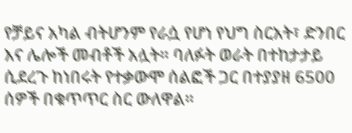የቻይና አካል ብትሆንም የራሷ የሆነ የህግ ስርአት፣ ድንበር እና ሌሎች መብቶች አሏት። ባለፉት ወራት በተከታታይ ሲደረጉ ከነበሩት የተቃውሞ ሰልፎች ጋር በተያያዘ 6500 ሰዎች በቁጥጥር ስር ውለዋል።